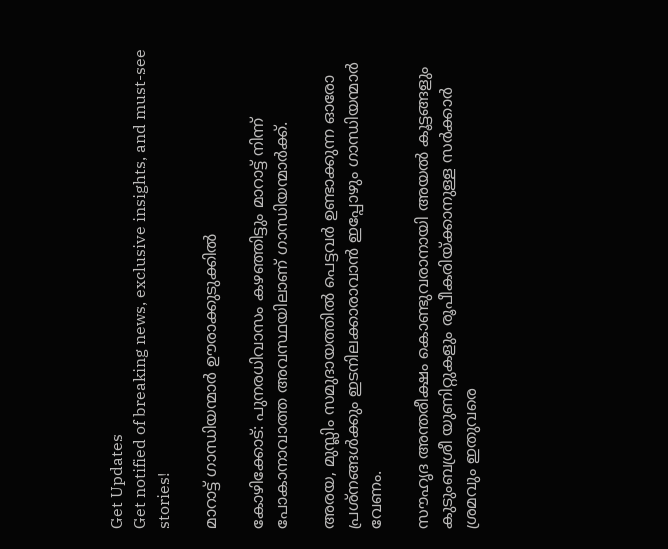Get Updates
Get notified of breaking news, exclusive insights, and must-see stories!

മാറാട്ട് ഗാന്ധിയന്മാര്‍ ഊരാക്കുടുക്കില്‍

കോഴിക്കോട്: പുനരധിവാസം കഴഞ്ഞിട്ടും മാറാട്ട് നിന്ന് പോകാനാവാത്ത അവസ്ഥയിലാണ് ഗാന്ധിയന്മാര്‍ക്ക്.

അരയ, മുസ്ലിം സമുദായത്തില്‍ പെട്ടവര്‍ ഉണ്ടാക്കുന്ന ഓരോ പ്രശ്നങ്ങള്‍ക്കും ഇടനിലക്കാരാവാന്‍ ഇപ്പോഴും ഗാന്ധിയന്മാര്‍ വേണം.

സൗഹൃദ അന്തരീക്ഷം കൊണ്ടുവരാനായി അയല്‍ കൂട്ടങ്ങളും കുടുംബശ്രീ യുണിറ്റുകളും രൂപീകരിയ്ക്കാനുള്ള സര്‍ക്കാര്‍ ശ്രമവും ഇതുവരെ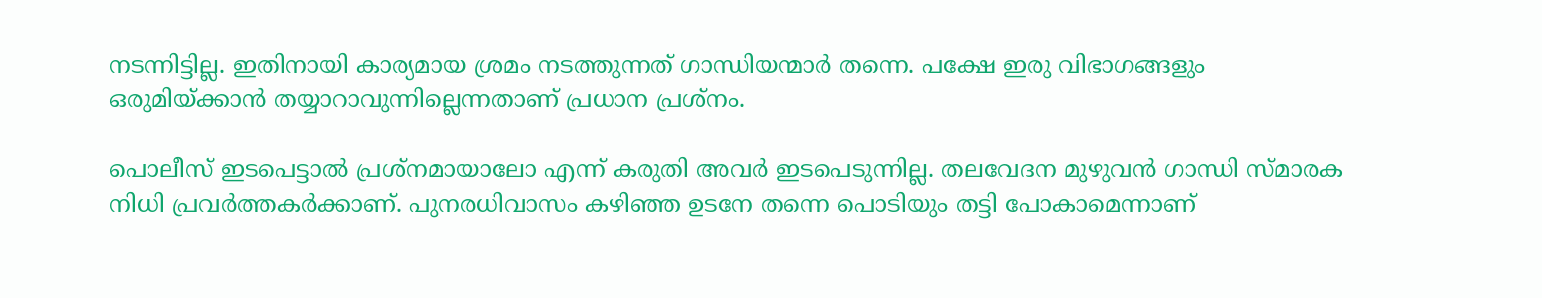നടന്നിട്ടില്ല. ഇതിനായി കാര്യമായ ശ്രമം നടത്തുന്നത് ഗാന്ധിയന്മാര്‍ തന്നെ. പക്ഷേ ഇരു വിഭാഗങ്ങളും ഒരുമിയ്ക്കാന്‍ തയ്യാറാവുന്നില്ലെന്നതാണ് പ്രധാന പ്രശ്നം.

പൊലീസ് ഇടപെട്ടാല്‍ പ്രശ്നമായാലോ എന്ന് കരുതി അവര്‍ ഇടപെടുന്നില്ല. തലവേദന മുഴുവന്‍ ഗാന്ധി സ്മാരക നിധി പ്രവര്‍ത്തകര്‍ക്കാണ്. പുനരധിവാസം കഴിഞ്ഞ ഉടനേ തന്നെ പൊടിയും തട്ടി പോകാമെന്നാണ്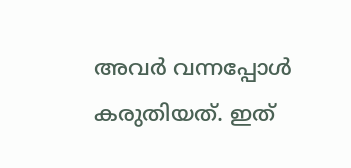അവര്‍ വന്നപ്പോള്‍ കരുതിയത്. ഇത്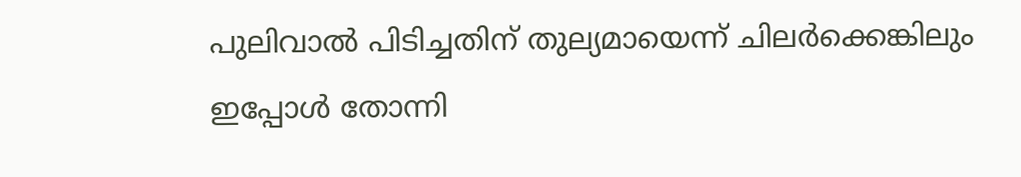പുലിവാല്‍ പിടിച്ചതിന് തുല്യമായെന്ന് ചിലര്‍ക്കെങ്കിലും ഇപ്പോള്‍ തോന്നി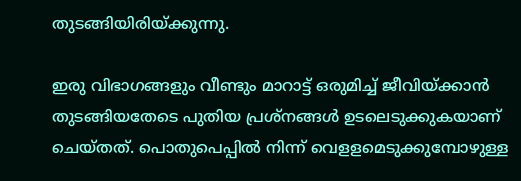തുടങ്ങിയിരിയ്ക്കുന്നു.

ഇരു വിഭാഗങ്ങളും വീണ്ടും മാറാട്ട് ഒരുമിച്ച് ജീവിയ്ക്കാന്‍ തുടങ്ങിയതേടെ പുതിയ പ്രശ്നങ്ങള്‍ ഉടലെടുക്കുകയാണ് ചെയ്തത്. പൊതുപെപ്പില്‍ നിന്ന് വെളളമെടുക്കുമ്പോഴുള്ള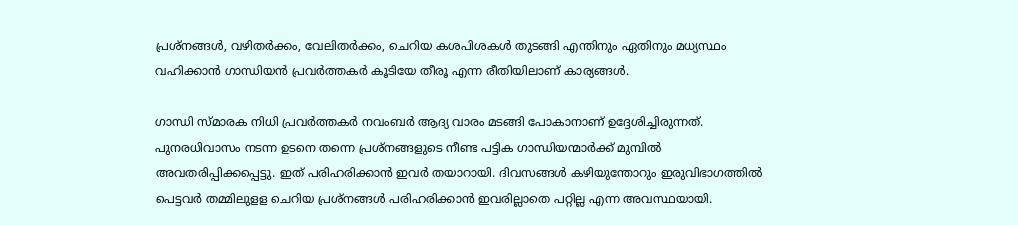പ്രശ്നങ്ങള്‍, വഴിതര്‍ക്കം, വേലിതര്‍ക്കം, ചെറിയ കശപിശകള്‍ തുടങ്ങി എന്തിനും ഏതിനും മധ്യസ്ഥം വഹിക്കാന്‍ ഗാന്ധിയന്‍ പ്രവര്‍ത്തകര്‍ കൂടിയേ തീരൂ എന്ന രീതിയിലാണ് കാര്യങ്ങള്‍.

ഗാന്ധി സ്മാരക നിധി പ്രവര്‍ത്തകര്‍ നവംബര്‍ ആദ്യ വാരം മടങ്ങി പോകാനാണ് ഉദ്ദേശിച്ചിരുന്നത്. പുനരധിവാസം നടന്ന ഉടനെ തന്നെ പ്രശ്നങ്ങളുടെ നീണ്ട പട്ടിക ഗാന്ധിയന്മാര്‍ക്ക് മുമ്പില്‍ അവതരിപ്പിക്കപ്പെട്ടു. ഇത് പരിഹരിക്കാന്‍ ഇവര്‍ തയാറായി. ദിവസങ്ങള്‍ കഴിയുന്തോറും ഇരുവിഭാഗത്തില്‍ പെട്ടവര്‍ തമ്മിലുളള ചെറിയ പ്രശ്നങ്ങള്‍ പരിഹരിക്കാന്‍ ഇവരില്ലാതെ പറ്റില്ല എന്ന അവസ്ഥയായി.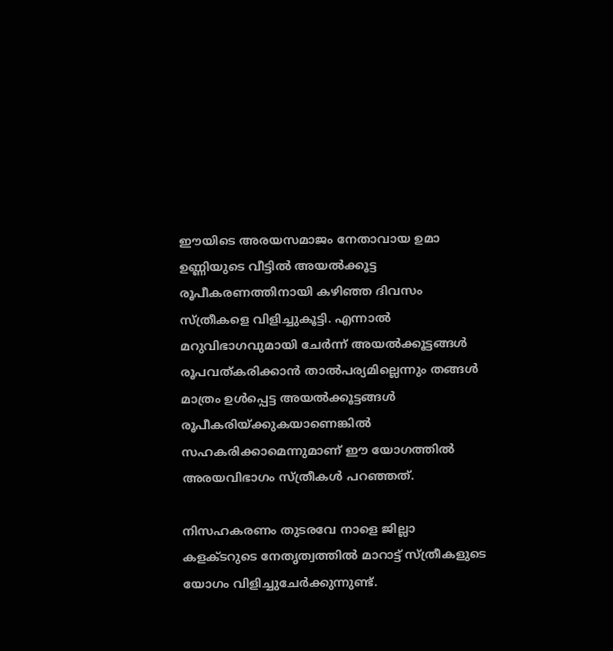ഈയിടെ അരയസമാജം നേതാവായ ഉമാ ഉണ്ണിയുടെ വീട്ടില്‍ അയല്‍ക്കൂട്ട രൂപീകരണത്തിനായി കഴിഞ്ഞ ദിവസം സ്ത്രീകളെ വിളിച്ചുകൂട്ടി. എന്നാല്‍ മറുവിഭാഗവുമായി ചേര്‍ന്ന് അയല്‍ക്കൂട്ടങ്ങള്‍ രൂപവത്കരിക്കാന്‍ താല്‍പര്യമില്ലെന്നും തങ്ങള്‍ മാത്രം ഉള്‍പ്പെട്ട അയല്‍ക്കൂട്ടങ്ങള്‍ രൂപീകരിയ്ക്കുകയാണെങ്കില്‍ സഹകരിക്കാമെന്നുമാണ് ഈ യോഗത്തില്‍ അരയവിഭാഗം സ്ത്രീകള്‍ പറഞ്ഞത്.

നിസഹകരണം തുടരവേ നാളെ ജില്ലാ കളക്ടറുടെ നേതൃത്വത്തില്‍ മാറാട്ട് സ്ത്രീകളുടെ യോഗം വിളിച്ചുചേര്‍ക്കുന്നുണ്ട്.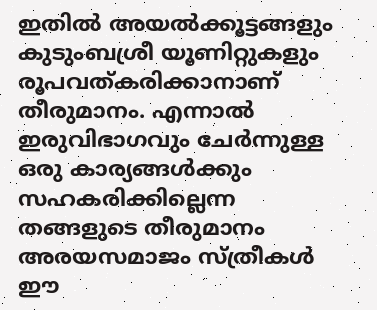ഇതില്‍ അയല്‍ക്കൂട്ടങ്ങളും കുടുംബശ്രീ യൂണിറ്റുകളും രൂപവത്കരിക്കാനാണ് തീരുമാനം. എന്നാല്‍ ഇരുവിഭാഗവും ചേര്‍ന്നുള്ള ഒരു കാര്യങ്ങള്‍ക്കും സഹകരിക്കില്ലെന്ന തങ്ങളുടെ തീരുമാനം അരയസമാജം സ്ത്രീകള്‍ ഈ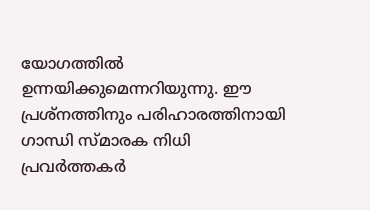യോഗത്തില്‍ ഉന്നയിക്കുമെന്നറിയുന്നു. ഈ പ്രശ്നത്തിനും പരിഹാരത്തിനായി ഗാന്ധി സ്മാരക നിധി പ്രവര്‍ത്തകര്‍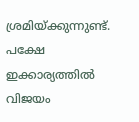ശ്രമിയ്ക്കുന്നുണ്ട്. പക്ഷേ ഇക്കാര്യത്തില്‍ വിജയം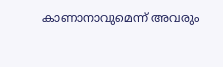കാണാനാവുമെന്ന് അവരും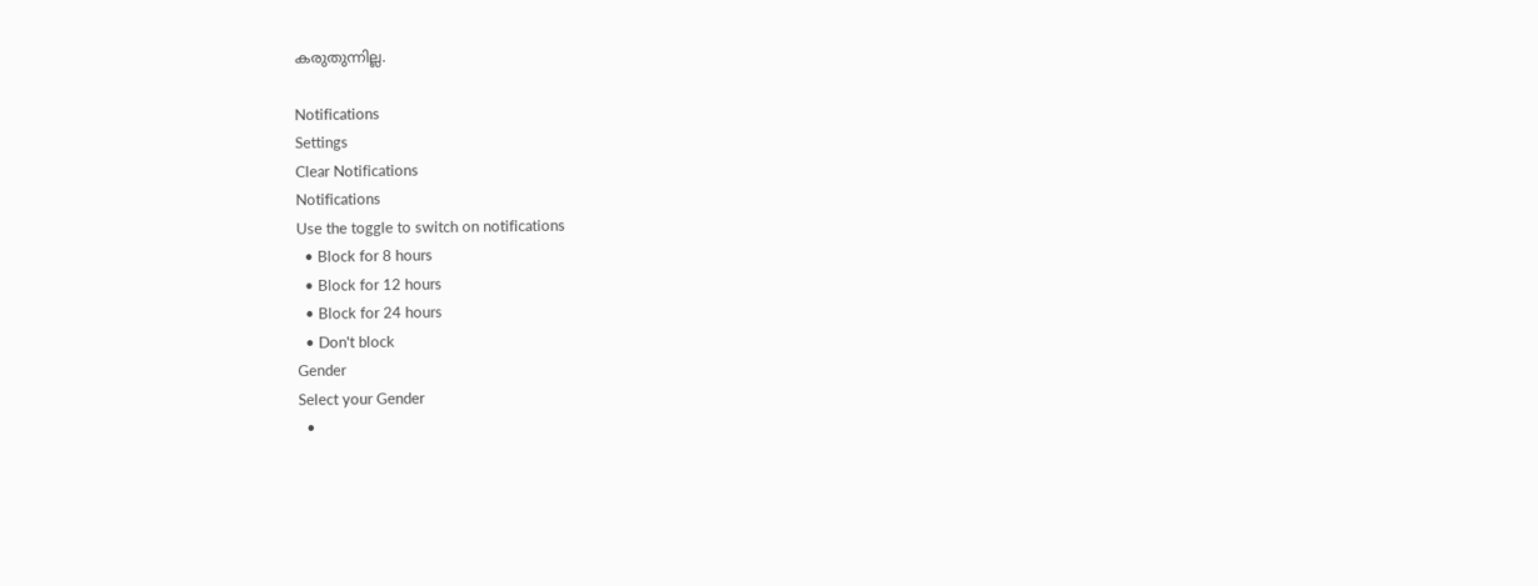കരുതുന്നില്ല.

Notifications
Settings
Clear Notifications
Notifications
Use the toggle to switch on notifications
  • Block for 8 hours
  • Block for 12 hours
  • Block for 24 hours
  • Don't block
Gender
Select your Gender
  •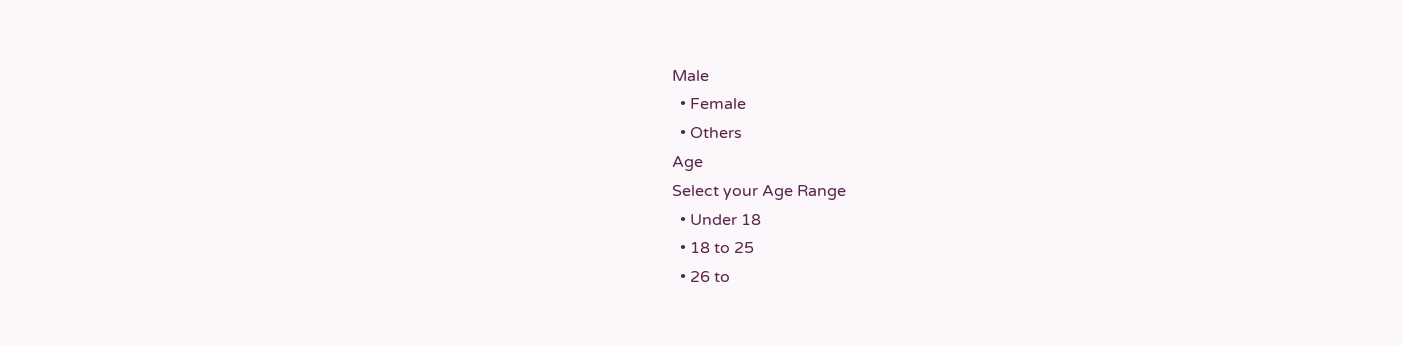Male
  • Female
  • Others
Age
Select your Age Range
  • Under 18
  • 18 to 25
  • 26 to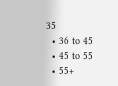35
  • 36 to 45
  • 45 to 55
  • 55+